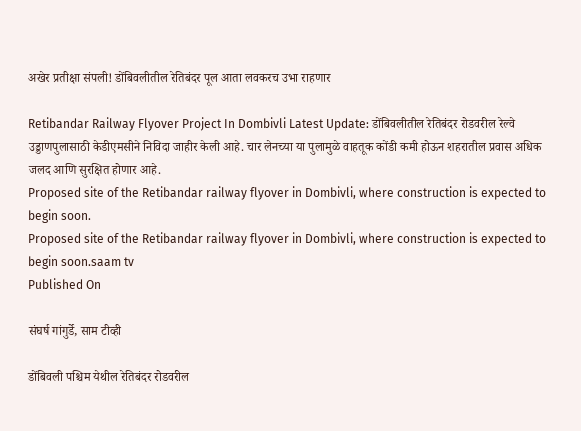अखेर प्रतीक्षा संपली! डोंबिवलीतील रेतिबंदर पूल आता लवकरच उभा राहणार

Retibandar Railway Flyover Project In Dombivli Latest Update: डोंबिवलीतील रेतिबंदर रोडवरील रेल्वे उड्डाणपुलासाठी केडीएमसीने निविदा जाहीर केली आहे. चार लेनच्या या पुलामुळे वाहतूक कोंडी कमी होऊन शहरातील प्रवास अधिक जलद आणि सुरक्षित होणार आहे.
Proposed site of the Retibandar railway flyover in Dombivli, where construction is expected to begin soon.
Proposed site of the Retibandar railway flyover in Dombivli, where construction is expected to begin soon.saam tv
Published On

संघर्ष गांगुर्डे, साम टीव्ही

डोंबिवली पश्चिम येथील रेतिबंदर रोडवरील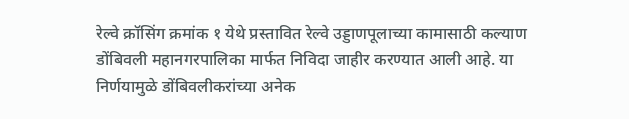रेल्वे क्रॉसिंग क्रमांक १ येथे प्रस्तावित रेल्वे उड्डाणपूलाच्या कामासाठी कल्याण डोंबिवली महानगरपालिका मार्फत निविदा जाहीर करण्यात आली आहे. या निर्णयामुळे डोंबिवलीकरांच्या अनेक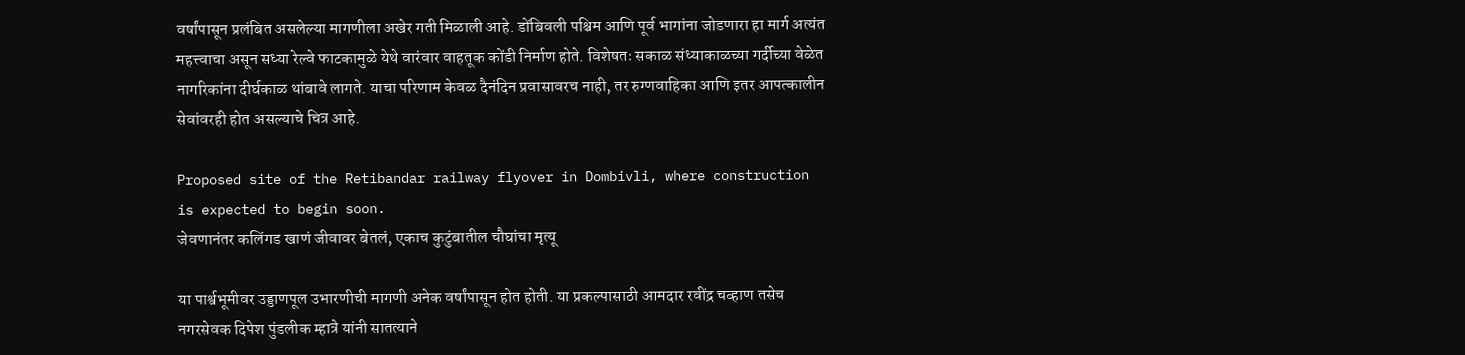वर्षांपासून प्रलंबित असलेल्या मागणीला अखेर गती मिळाली आहे. डोंबिवली पश्चिम आणि पूर्व भागांना जोडणारा हा मार्ग अत्यंत महत्त्वाचा असून सध्या रेल्वे फाटकामुळे येथे वारंवार वाहतूक कोंडी निर्माण होते. विशेषतः सकाळ संध्याकाळच्या गर्दीच्या वेळेत नागरिकांना दीर्घकाळ थांबावे लागते. याचा परिणाम केवळ दैनंदिन प्रवासावरच नाही, तर रुग्णवाहिका आणि इतर आपत्कालीन सेवांवरही होत असल्याचे चित्र आहे.

Proposed site of the Retibandar railway flyover in Dombivli, where construction is expected to begin soon.
जेवणानंतर कलिंगड खाणं जीवावर बेतलं, एकाच कुटुंबातील चौघांचा मृत्यू

या पार्श्वभूमीवर उड्डाणपूल उभारणीची मागणी अनेक वर्षांपासून होत होती. या प्रकल्पासाठी आमदार रवींद्र चव्हाण तसेच नगरसेवक दिपेश पुंडलीक म्हात्रे यांनी सातत्याने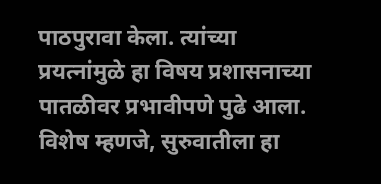पाठपुरावा केला. त्यांच्या प्रयत्नांमुळे हा विषय प्रशासनाच्या पातळीवर प्रभावीपणे पुढे आला. विशेष म्हणजे, सुरुवातीला हा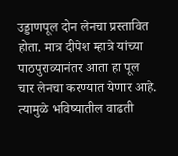उड्डाणपूल दोन लेनचा प्रस्तावित होता. मात्र दीपेश म्हात्रे यांच्या पाठपुराव्यानंतर आता हा पूल चार लेनचा करण्यात येणार आहे. त्यामुळे भविष्यातील वाढती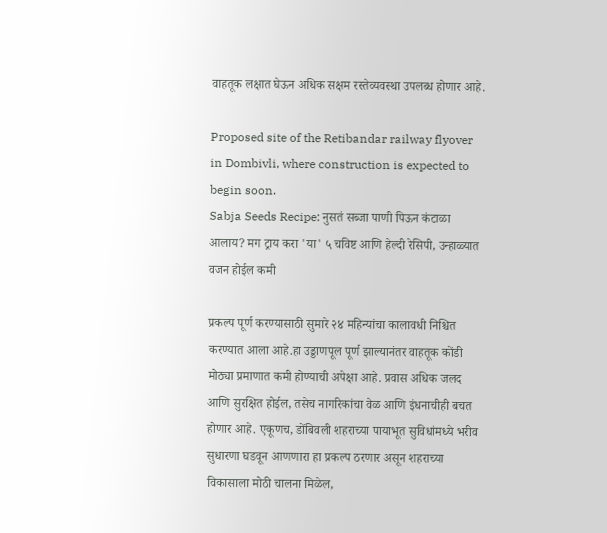वाहतूक लक्षात घेऊन अधिक सक्षम रस्तेव्यवस्था उपलब्ध होणार आहे.

Proposed site of the Retibandar railway flyover in Dombivli, where construction is expected to begin soon.
Sabja Seeds Recipe: नुसतं सब्जा पाणी पिऊन कंटाळा आलाय? मग ट्राय करा 'या' ५ चविष्ट आणि हेल्दी रेसिपी, उन्हाळ्यात वजन होईल कमी

प्रकल्प पूर्ण करण्यासाठी सुमारे २४ महिन्यांचा कालावधी निश्चित करण्यात आला आहे.हा उड्डाणपूल पूर्ण झाल्यानंतर वाहतूक कोंडी मोठ्या प्रमाणात कमी होण्याची अपेक्षा आहे. प्रवास अधिक जलद आणि सुरक्षित होईल, तसेच नागरिकांचा वेळ आणि इंधनाचीही बचत होणार आहे. एकूणच, डोंबिवली शहराच्या पायाभूत सुविधांमध्ये भरीव सुधारणा घडवून आणणारा हा प्रकल्प ठरणार असून शहराच्या विकासाला मोठी चालना मिळेल,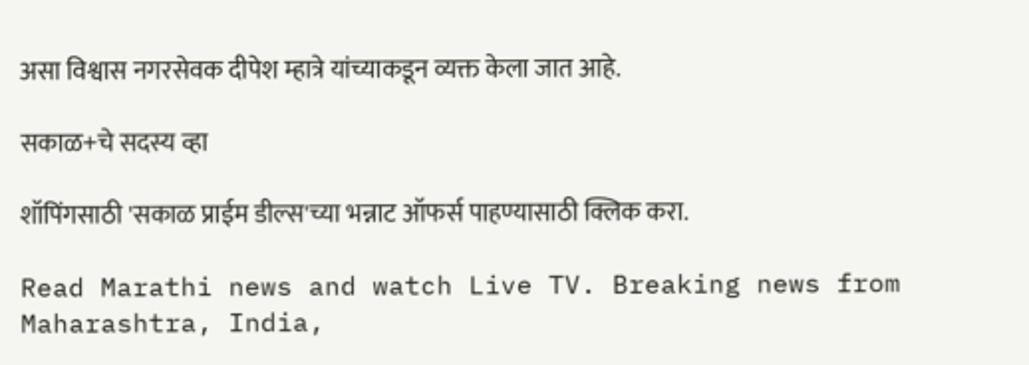असा विश्वास नगरसेवक दीपेश म्हात्रे यांच्याकडून व्यक्त केला जात आहे.

सकाळ+चे सदस्य व्हा

शॉपिंगसाठी 'सकाळ प्राईम डील्स'च्या भन्नाट ऑफर्स पाहण्यासाठी क्लिक करा.

Read Marathi news and watch Live TV. Breaking news from Maharashtra, India,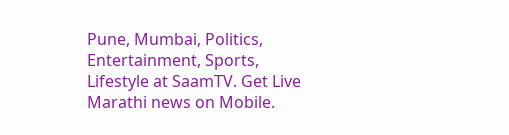Pune, Mumbai, Politics, Entertainment, Sports, Lifestyle at SaamTV. Get Live Marathi news on Mobile.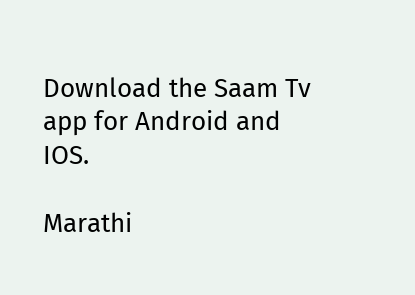Download the Saam Tv app for Android and IOS.

Marathi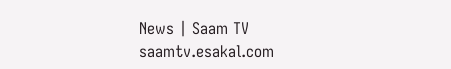News | Saam TV
saamtv.esakal.com